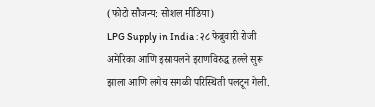(फोटो सौजन्य: सोशल मीडिया)
LPG Supply in India : २८ फेब्रुवारी रोजी अमेरिका आणि इस्रायलने इराणविरुद्ध हल्ले सुरू झाला आणि लगेच सगळी परिस्थिती पलटून गेली.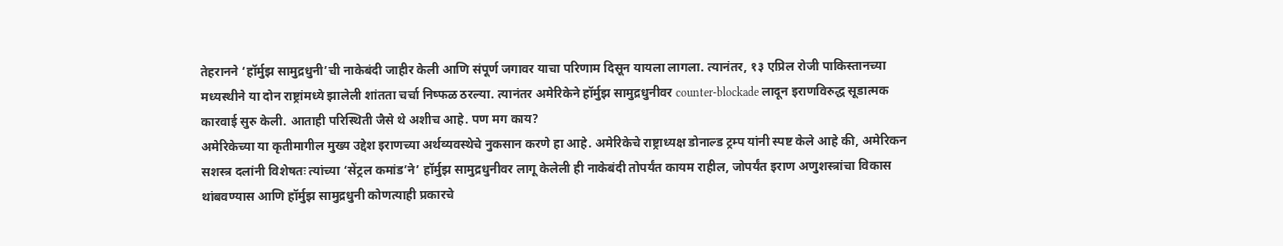तेहरानने ‘हॉर्मुझ सामुद्रधुनी’ची नाकेबंदी जाहीर केली आणि संपूर्ण जगावर याचा परिणाम दिसून यायला लागला. त्यानंतर, १३ एप्रिल रोजी पाकिस्तानच्या मध्यस्थीने या दोन राष्ट्रांमध्ये झालेली शांतता चर्चा निष्फळ ठरल्या. त्यानंतर अमेरिकेने हॉर्मुझ सामुद्रधुनीवर counter-blockade लादून इराणविरुद्ध सूडात्मक कारवाई सुरु केली. आताही परिस्थिती जैसे थे अशीच आहे. पण मग काय?
अमेरिकेच्या या कृतीमागील मुख्य उद्देश इराणच्या अर्थव्यवस्थेचे नुकसान करणे हा आहे. अमेरिकेचे राष्ट्राध्यक्ष डोनाल्ड ट्रम्प यांनी स्पष्ट केले आहे की, अमेरिकन सशस्त्र दलांनी विशेषतः त्यांच्या ‘सेंट्रल कमांड’ने’ हॉर्मुझ सामुद्रधुनीवर लागू केलेली ही नाकेबंदी तोपर्यंत कायम राहील, जोपर्यंत इराण अणुशस्त्रांचा विकास थांबवण्यास आणि हॉर्मुझ सामुद्रधुनी कोणत्याही प्रकारचे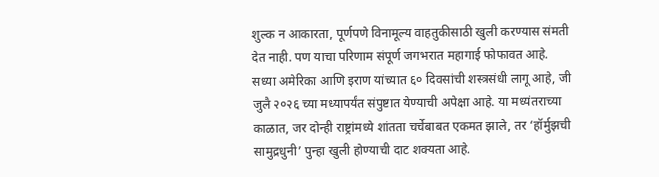शुल्क न आकारता, पूर्णपणे विनामूल्य वाहतुकीसाठी खुली करण्यास संमती देत नाही. पण याचा परिणाम संपूर्ण जगभरात महागाई फोफावत आहे.
सध्या अमेरिका आणि इराण यांच्यात ६० दिवसांची शस्त्रसंधी लागू आहे, जी जुलै २०२६ च्या मध्यापर्यंत संपुष्टात येण्याची अपेक्षा आहे. या मध्यंतराच्या काळात, जर दोन्ही राष्ट्रांमध्ये शांतता चर्चेबाबत एकमत झाले, तर ‘हॉर्मुझची सामुद्रधुनी’ पुन्हा खुली होण्याची दाट शक्यता आहे.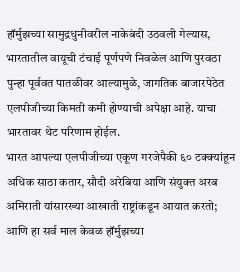हॉर्मुझच्या सामुद्रधुनीवरील नाकेबंदी उठवली गेल्यास, भारतातील वायूची टंचाई पूर्णपणे निवळेल आणि पुरवठा पुन्हा पूर्ववत पातळीवर आल्यामुळे, जागतिक बाजारपेठेत एलपीजीच्या किमती कमी होण्याची अपेक्षा आहे. याचा भारतावर थेट परिणाम होईल.
भारत आपल्या एलपीजीच्या एकूण गरजेपैकी ६० टक्क्यांहून अधिक साठा कतार, सौदी अरेबिया आणि संयुक्त अरब अमिराती यांसारख्या आखाती राष्ट्रांकडून आयात करतो; आणि हा सर्व माल केवळ हॉर्मुझच्या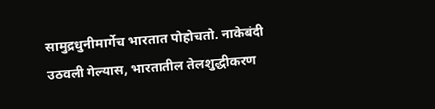सामुद्रधुनीमार्गेच भारतात पोहोचतो. नाकेबंदी उठवली गेल्यास, भारतातील तेलशुद्धीकरण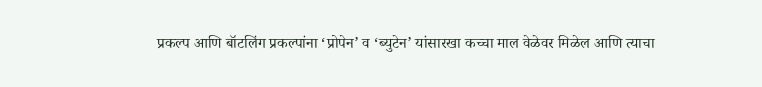प्रकल्प आणि बॉटलिंग प्रकल्पांना ‘प्रोपेन’ व ‘ब्युटेन’ यांसारखा कच्चा माल वेळेवर मिळेल आणि त्याचा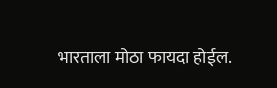भारताला मोठा फायदा होईल.